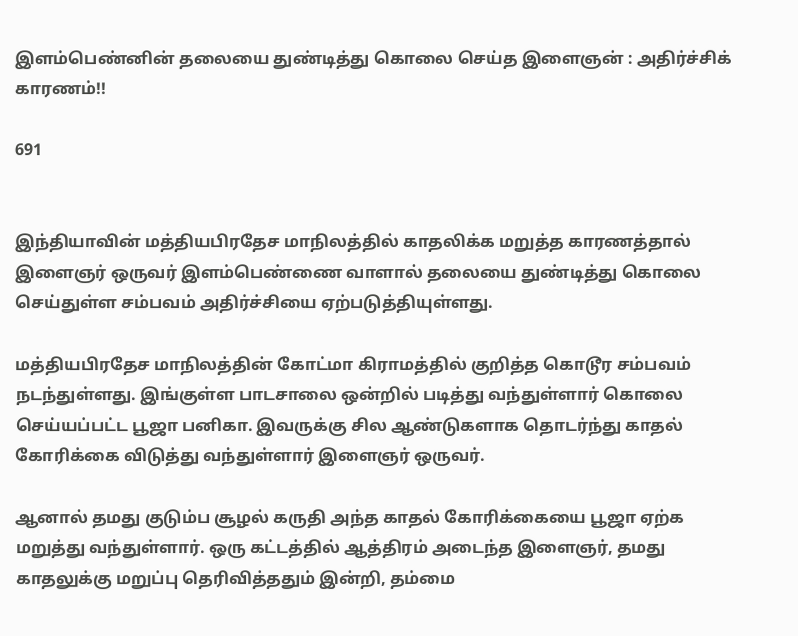இளம்பெண்னின் தலையை துண்டித்து கொலை செய்த இளைஞன் : அதிர்ச்சிக் காரணம்!!

691


இந்தியாவின் மத்தியபிரதேச மாநிலத்தில் காதலிக்க மறுத்த காரணத்தால் இளைஞர் ஒருவர் இளம்பெண்ணை வாளால் தலையை துண்டித்து கொலை செய்துள்ள சம்பவம் அதிர்ச்சியை ஏற்படுத்தியுள்ளது.

மத்தியபிரதேச மாநிலத்தின் கோட்மா கிராமத்தில் குறித்த கொடூர சம்பவம் நடந்துள்ளது. இங்குள்ள பாடசாலை ஒன்றில் படித்து வந்துள்ளார் கொலை செய்யப்பட்ட பூஜா பனிகா. இவருக்கு சில ஆண்டுகளாக தொடர்ந்து காதல் கோரிக்கை விடுத்து வந்துள்ளார் இளைஞர் ஒருவர்.

ஆனால் தமது குடும்ப சூழல் கருதி அந்த காதல் கோரிக்கையை பூஜா ஏற்க மறுத்து வந்துள்ளார். ஒரு கட்டத்தில் ஆத்திரம் அடைந்த இளைஞர், தமது காதலுக்கு மறுப்பு தெரிவித்ததும் இன்றி, தம்மை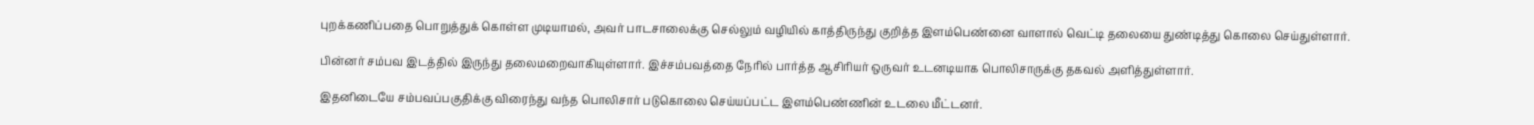புறக்கணிப்பதை பொறுத்துக் கொள்ள முடியாமல், அவர் பாடசாலைக்கு செல்லும் வழியில் காத்திருந்து குறித்த இளம்பெண்னை வாளால் வெட்டி தலையை துண்டித்து கொலை செய்துள்ளார்.

பின்னர் சம்பவ இடத்தில் இருந்து தலைமறைவாகியுள்ளார். இச்சம்பவத்தை நேரில் பார்த்த ஆசிரியர் ஒருவர் உடனடியாக பொலிசாருக்கு தகவல் அளித்துள்ளார்.

இதனிடையே சம்பவப்பகுதிக்கு விரைந்து வந்த பொலிசார் படுகொலை செய்யப்பட்ட இளம்பெண்ணின் உடலை மீட்டனர்.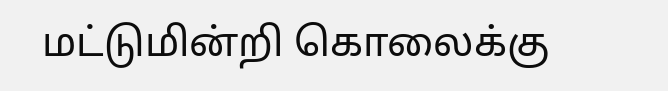மட்டுமின்றி கொலைக்கு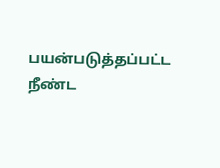பயன்படுத்தப்பட்ட நீண்ட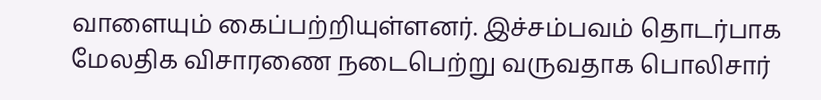வாளையும் கைப்பற்றியுள்ளனர். இச்சம்பவம் தொடர்பாக மேலதிக விசாரணை நடைபெற்று வருவதாக பொலிசார்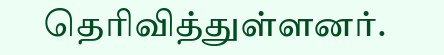தெரிவித்துள்ளனர்.